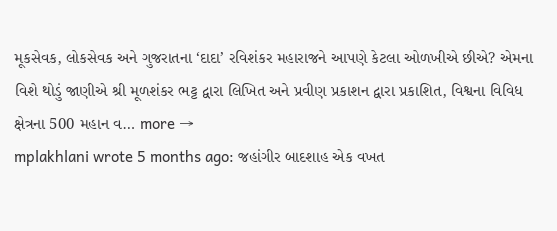મૂકસેવક, લોકસેવક અને ગુજરાતના ‘દાદા’ રવિશંકર મહારાજને આપણે કેટલા ઓળખીએ છીએ? એમના વિશે થોડું જાણીએ શ્રી મૂળશંકર ભટ્ટ દ્વારા લિખિત અને પ્રવીણ પ્રકાશન દ્વારા પ્રકાશિત, વિશ્વના વિવિધ ક્ષેત્રના 500 મહાન વ… more →
mplakhlani wrote 5 months ago: જહાંગીર બાદશાહ એક વખત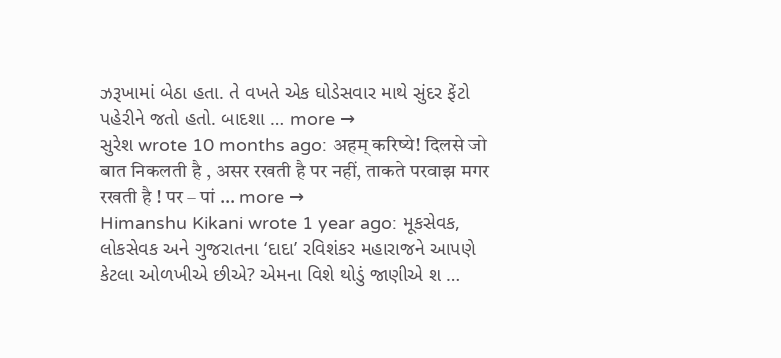ઝરૂખામાં બેઠા હતા. તે વખતે એક ઘોડેસવાર માથે સુંદર ફેંટો પહેરીને જતો હતો. બાદશા … more →
સુરેશ wrote 10 months ago: अहम् करिष्ये! दिलसे जो बात निकलती है , असर रखती है पर नहीं, ताकते परवाझ मगर रखती है ! पर – पां … more →
Himanshu Kikani wrote 1 year ago: મૂકસેવક, લોકસેવક અને ગુજરાતના ‘દાદા’ રવિશંકર મહારાજને આપણે કેટલા ઓળખીએ છીએ? એમના વિશે થોડું જાણીએ શ …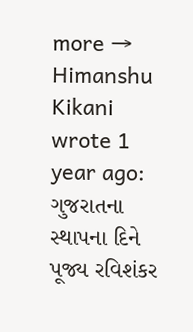more →
Himanshu Kikani wrote 1 year ago: ગુજરાતના સ્થાપના દિને પૂજ્ય રવિશંકર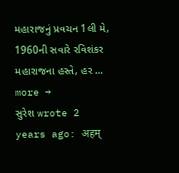મહારાજનું પ્રવચન 1લી મે, 1960ની સવારે રવિશંકર મહારાજના હસ્તે, હર … more →
સુરેશ wrote 2 years ago: अहम्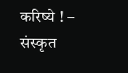करिष्ये ! – संस्कृत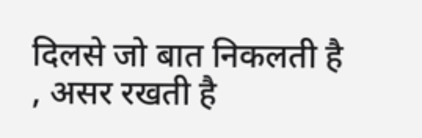दिलसे जो बात निकलती है , असर रखती है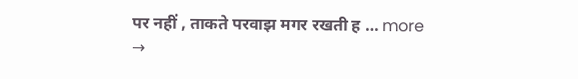पर नहीं , ताकते परवाझ मगर रखती ह … more →